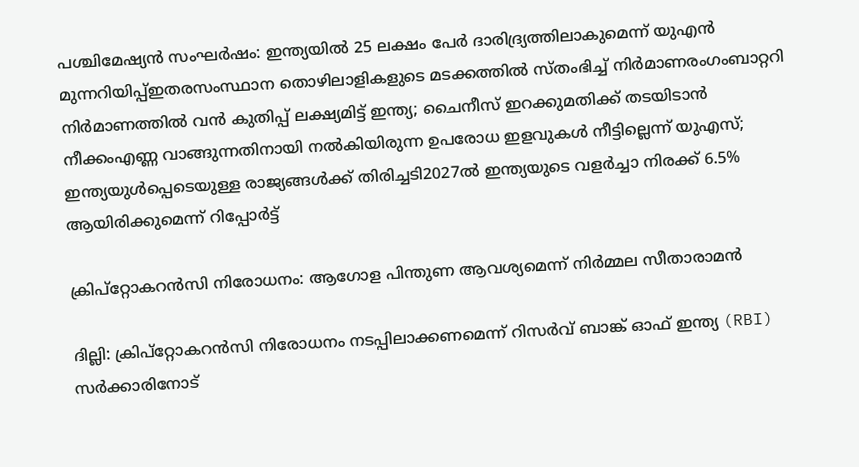പശ്ചിമേഷ്യൻ സംഘർഷം: ഇന്ത്യയിൽ 25 ലക്ഷം പേർ ദാരിദ്ര്യത്തിലാകുമെന്ന് യുഎൻ മുന്നറിയിപ്പ്ഇതരസംസ്ഥാന തൊഴിലാളികളുടെ മടക്കത്തില്‍ സ്തംഭിച്ച് നിര്‍മാണരംഗംബാറ്ററി നിര്‍മാണത്തില്‍ വന്‍ കുതിപ്പ് ലക്ഷ്യമിട്ട് ഇന്ത്യ; ചൈനീസ് ഇറക്കുമതിക്ക് തടയിടാന്‍ നീക്കംഎണ്ണ വാങ്ങുന്നതിനായി നൽകിയിരുന്ന ഉപരോധ ഇളവുകൾ നീട്ടില്ലെന്ന് യുഎസ്; ഇന്ത്യയുൾപ്പെടെയുള്ള രാജ്യങ്ങൾക്ക് തിരിച്ചടി2027ൽ ഇന്ത്യയുടെ വളർച്ചാ നിരക്ക് 6.5% ആയിരിക്കുമെന്ന് റിപ്പോർട്ട്

ക്രിപ്‌റ്റോകറൻസി നിരോധനം: ആഗോള പിന്തുണ ആവശ്യമെന്ന് നിർമ്മല സീതാരാമൻ

ദില്ലി: ക്രിപ്‌റ്റോകറൻസി നിരോധനം നടപ്പിലാക്കണമെന്ന് റിസർവ് ബാങ്ക് ഓഫ് ഇന്ത്യ (RBI) സർക്കാരിനോട്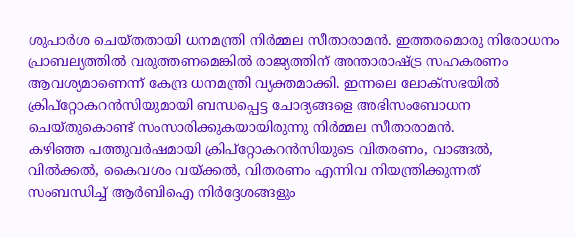ശുപാർശ ചെയ്തതായി ധനമന്ത്രി നിർമ്മല സീതാരാമൻ. ഇത്തരമൊരു നിരോധനം പ്രാബല്യത്തിൽ വരുത്തണമെങ്കിൽ രാജ്യത്തിന് അന്താരാഷ്ട്ര സഹകരണം ആവശ്യമാണെന്ന് കേന്ദ്ര ധനമന്ത്രി വ്യക്തമാക്കി. ഇന്നലെ ലോക്‌സഭയിൽ ക്രിപ്‌റ്റോകറൻസിയുമായി ബന്ധപ്പെട്ട ചോദ്യങ്ങളെ അഭിസംബോധന ചെയ്തുകൊണ്ട് സംസാരിക്കുകയായിരുന്നു നിർമ്മല സീതാരാമൻ.
കഴിഞ്ഞ പത്തുവർഷമായി ക്രിപ്‌റ്റോകറൻസിയുടെ വിതരണം, വാങ്ങൽ, വിൽക്കൽ, കൈവശം വയ്ക്കൽ, വിതരണം എന്നിവ നിയന്ത്രിക്കുന്നത് സംബന്ധിച്ച് ആർബിഐ നിർദ്ദേശങ്ങളും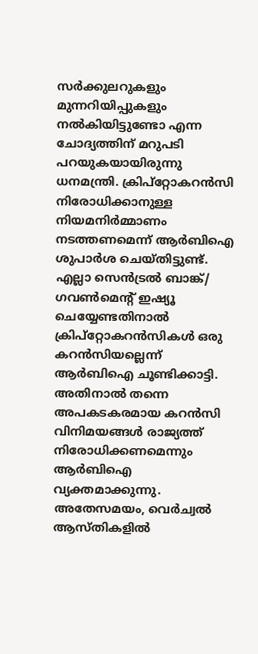സർക്കുലറുകളും മുന്നറിയിപ്പുകളും നൽകിയിട്ടുണ്ടോ എന്ന ചോദ്യത്തിന് മറുപടി പറയുകയായിരുന്നു ധനമന്ത്രി. ക്രിപ്‌റ്റോകറൻസി നിരോധിക്കാനുള്ള നിയമനിർമ്മാണം നടത്തണമെന്ന് ആർബിഐ ശുപാർശ ചെയ്തിട്ടുണ്ട്.
എല്ലാ സെൻട്രൽ ബാങ്ക്/ ഗവൺമെന്റ് ഇഷ്യൂ ചെയ്യേണ്ടതിനാൽ ക്രിപ്‌റ്റോകറൻസികൾ ഒരു കറൻസിയല്ലെന്ന് ആർബിഐ ചൂണ്ടിക്കാട്ടി. അതിനാൽ തന്നെ അപകടകരമായ കറൻസി വിനിമയങ്ങൾ രാജ്യത്ത് നിരോധിക്കണമെന്നും ആർബിഐ വ്യക്തമാക്കുന്നു. അതേസമയം, വെർച്വൽ ആസ്തികളിൽ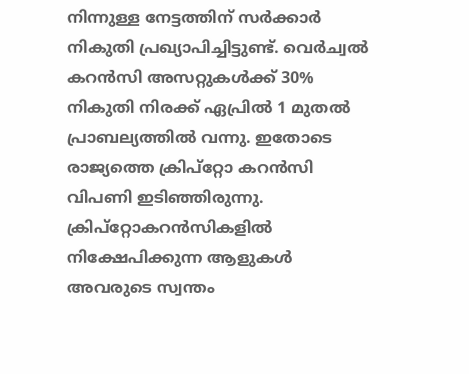നിന്നുള്ള നേട്ടത്തിന് സർക്കാർ നികുതി പ്രഖ്യാപിച്ചിട്ടുണ്ട്. വെർച്വൽ കറൻസി അസറ്റുകൾക്ക് 30% നികുതി നിരക്ക് ഏപ്രിൽ 1 മുതൽ പ്രാബല്യത്തിൽ വന്നു. ഇതോടെ രാജ്യത്തെ ക്രിപ്റ്റോ കറൻസി വിപണി ഇടിഞ്ഞിരുന്നു.
ക്രിപ്‌റ്റോകറൻസികളിൽ നിക്ഷേപിക്കുന്ന ആളുകൾ അവരുടെ സ്വന്തം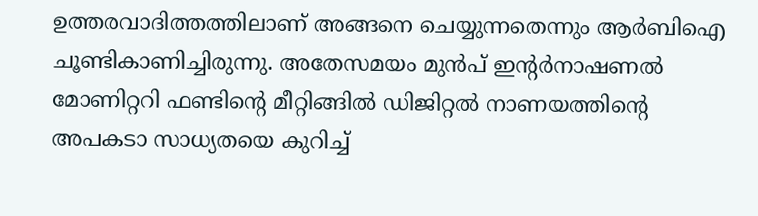ഉത്തരവാദിത്തത്തിലാണ് അങ്ങനെ ചെയ്യുന്നതെന്നും ആർബിഐ ചൂണ്ടികാണിച്ചിരുന്നു. അതേസമയം മുൻപ് ഇന്റര്‍നാഷണല്‍ മോണിറ്ററി ഫണ്ടിന്റെ മീറ്റിങ്ങിൽ ഡിജിറ്റൽ നാണയത്തിന്റെ അപകടാ സാധ്യതയെ കുറിച്ച്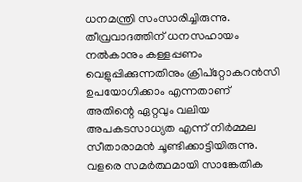ധനമന്ത്രി സംസാരിച്ചിരുന്നു. തീവ്രവാദത്തിന് ധനസഹായം നൽകാനും കള്ളപ്പണം വെളുപ്പിക്കുന്നതിനും ക്രിപ്റ്റോകറന്‍സി ഉപയോഗിക്കാം എന്നതാണ് അതിന്റെ ഏറ്റവും വലിയ അപകടസാധ്യത എന്ന് നിർമ്മല സീതാരാമൻ ചൂണ്ടിക്കാട്ടിയിരുന്നു. വളരെ സമർത്ഥമായി സാങ്കേതിക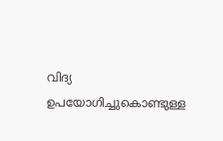വിദ്യ ഉപയോഗിച്ചുകൊണ്ടുള്ള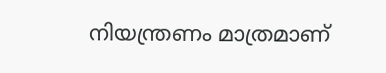നിയന്ത്രണം മാത്രമാണ്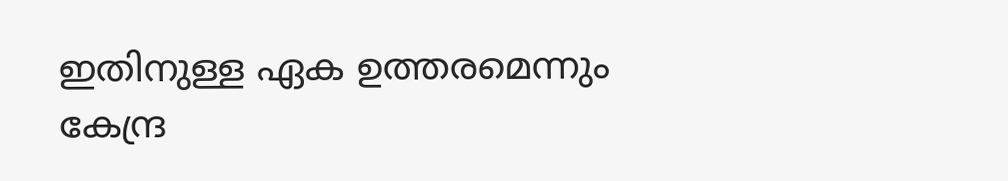ഇതിനുള്ള ഏക ഉത്തരമെന്നും കേന്ദ്ര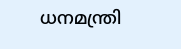ധനമന്ത്രി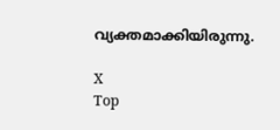വ്യക്തമാക്കിയിരുന്നു.

X
Top